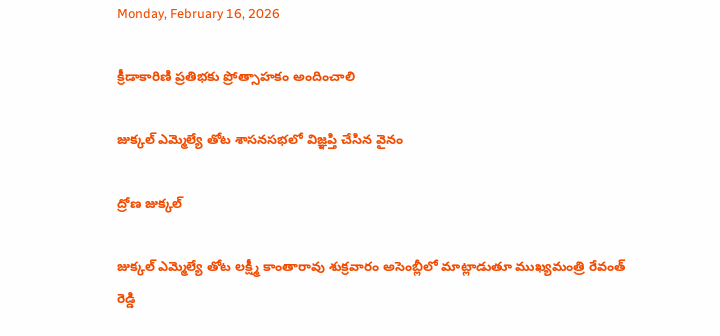Monday, February 16, 2026

క్రీడాకారిణి ప్రతిభకు ప్రోత్సాహకం అందించాలి

జుక్కల్ ఎమ్మెల్యే తోట శాసనసభలో విజ్ఞప్తి చేసిన వైనం

ద్రోణ జుక్కల్

జుక్కల్ ఎమ్మెల్యే తోట లక్ష్మీ కాంతారావు శుక్రవారం అసెంబ్లీలో మాట్లాడుతూ ముఖ్యమంత్రి రేవంత్ రెడ్డి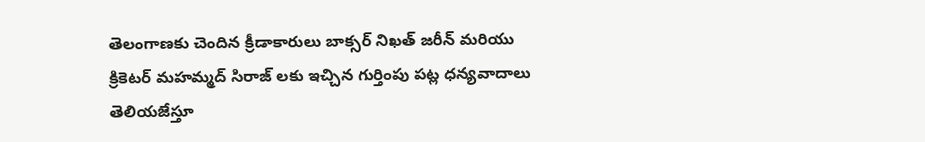తెలంగాణకు చెందిన క్రీడాకారులు బాక్సర్ నిఖత్ జరీన్ మరియు క్రికెటర్ మహమ్మద్ సిరాజ్ లకు ఇచ్చిన గుర్తింపు పట్ల ధన్యవాదాలు తెలియజేస్తూ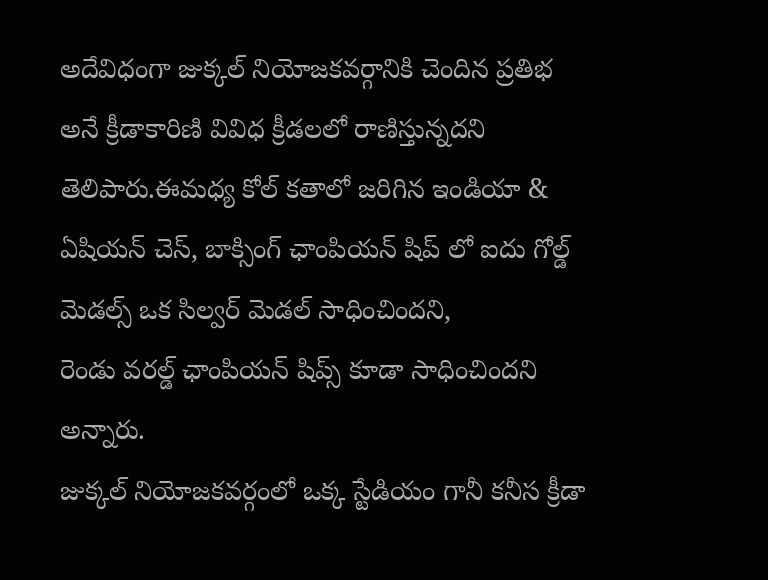అదేవిధంగా జుక్కల్ నియోజకవర్గానికి చెందిన ప్రతిభ అనే క్రీడాకారిణి వివిధ క్రీడలలో రాణిస్తున్నదని తెలిపారు.ఈమధ్య కోల్ కతాలో జరిగిన ఇండియా & ఏషియన్ చెస్, బాక్సింగ్ ఛాంపియన్ షిప్ లో ఐదు గోల్డ్ మెడల్స్ ఒక సిల్వర్ మెడల్ సాధించిందని,
రెండు వరల్డ్ ఛాంపియన్ షిప్స్ కూడా సాధించిందని అన్నారు.
జుక్కల్ నియోజకవర్గంలో ఒక్క స్టేడియం గానీ కనీస క్రీడా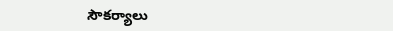సౌకర్యాలు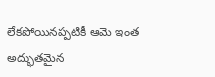లేకపోయినప్పటికీ ఆమె ఇంత అద్భుతమైన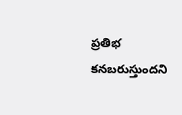ప్రతిభ కనబరుస్తుందని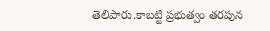తెలిపారు.కాబట్టి ప్రభుత్వం తరపున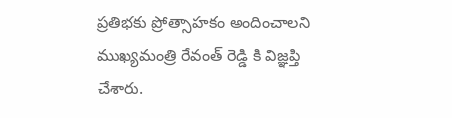ప్రతిభకు ప్రోత్సాహకం అందించాలని ముఖ్యమంత్రి రేవంత్ రెడ్డి కి విజ్ఞప్తి చేశారు.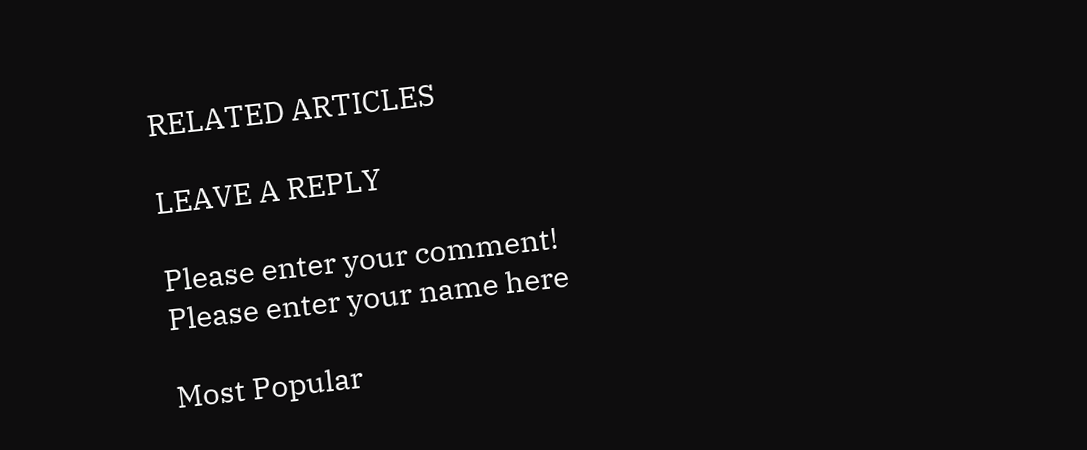RELATED ARTICLES

LEAVE A REPLY

Please enter your comment!
Please enter your name here

Most Popular